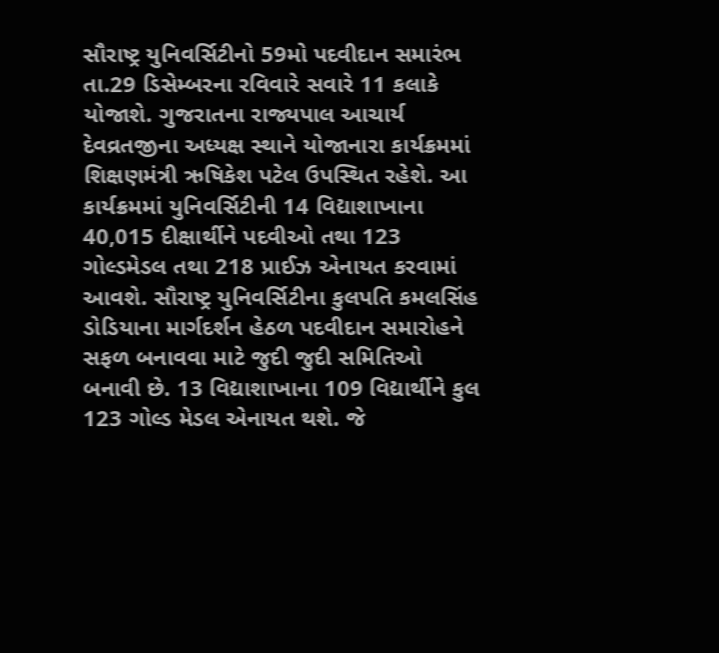સૌરાષ્ટ્ર યુનિવર્સિટીનો 59મો પદવીદાન સમારંભ તા.29 ડિસેમ્બરના રવિવારે સવારે 11 કલાકે યોજાશે. ગુજરાતના રાજ્યપાલ આચાર્ય દેવવ્રતજીના અધ્યક્ષ સ્થાને યોજાનારા કાર્યક્રમમાં શિક્ષણમંત્રી ઋષિકેશ પટેલ ઉપસ્થિત રહેશે. આ કાર્યક્રમમાં યુનિવર્સિટીની 14 વિદ્યાશાખાના 40,015 દીક્ષાર્થીને પદવીઓ તથા 123 ગોલ્ડમેડલ તથા 218 પ્રાઈઝ એનાયત કરવામાં આવશે. સૌરાષ્ટ્ર યુનિવર્સિટીના કુલપતિ કમલસિંહ ડોડિયાના માર્ગદર્શન હેઠળ પદવીદાન સમારોહને સફળ બનાવવા માટે જુદી જુદી સમિતિઓ બનાવી છે. 13 વિદ્યાશાખાના 109 વિદ્યાર્થીને કુલ 123 ગોલ્ડ મેડલ એનાયત થશે. જે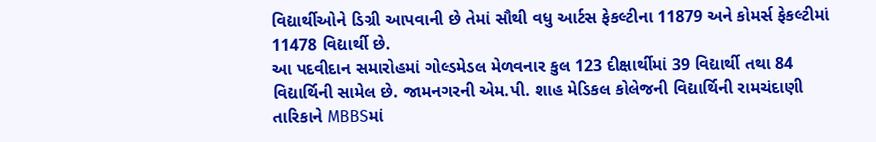વિદ્યાર્થીઓને ડિગ્રી આપવાની છે તેમાં સૌથી વધુ આર્ટસ ફેકલ્ટીના 11879 અને કોમર્સ ફેકલ્ટીમાં 11478 વિદ્યાર્થી છે.
આ પદવીદાન સમારોહમાં ગોલ્ડમેડલ મેળવનાર કુલ 123 દીક્ષાર્થીમાં 39 વિદ્યાર્થી તથા 84 વિદ્યાર્થિની સામેલ છે. જામનગરની એમ.પી. શાહ મેડિકલ કોલેજની વિદ્યાર્થિની રામચંદાણી તારિકાને MBBSમાં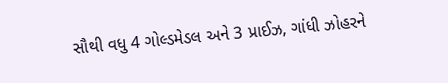સૌથી વધુ 4 ગોલ્ડમેડલ અને 3 પ્રાઈઝ, ગાંધી ઝોહરને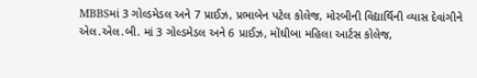MBBSમાં 3 ગોલ્ડમેડલ અને 7 પ્રાઈઝ, પ્રભાબેન પટેલ કોલેજ, મોરબીની વિદ્યાર્થિની વ્યાસ દેવાંગીને એલ.એલ.બી. માં 3 ગોલ્ડમેડલ અને 6 પ્રાઈઝ, મોંઘીબા મહિલા આર્ટસ કોલેજ,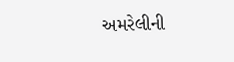અમરેલીની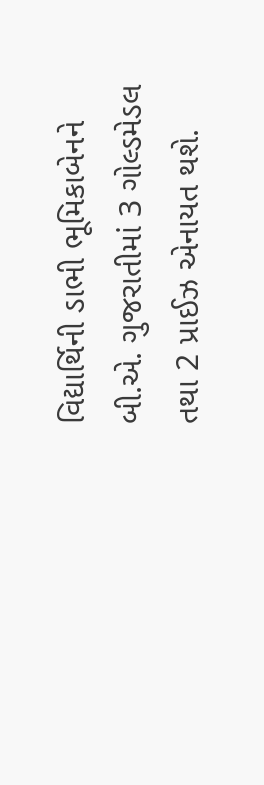વિદ્યાર્થિની ડાભી ભૂમિકાબેનને બી.એ. ગુજરાતીમાં 3 ગોલ્ડમેડલ તથા 2 પ્રાઈઝ એનાયત થશે.